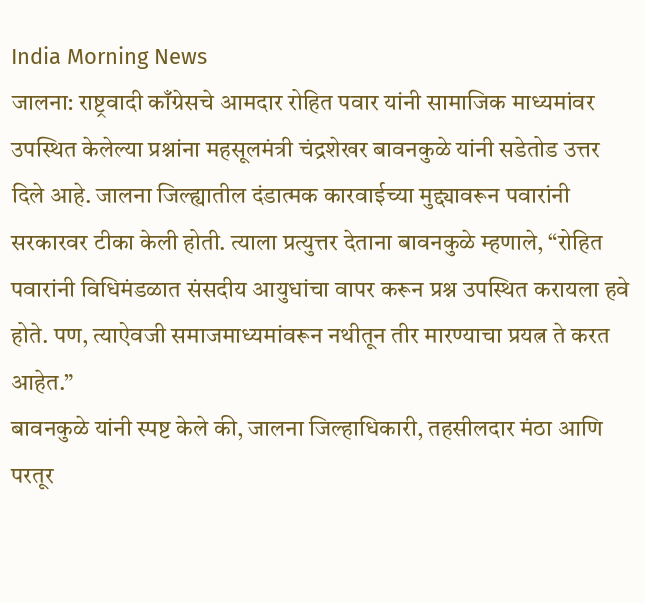India Morning News
जालना: राष्ट्रवादी काँग्रेसचे आमदार रोहित पवार यांनी सामाजिक माध्यमांवर उपस्थित केलेल्या प्रश्नांना महसूलमंत्री चंद्रशेखर बावनकुळे यांनी सडेतोड उत्तर दिले आहे. जालना जिल्ह्यातील दंडात्मक कारवाईच्या मुद्द्यावरून पवारांनी सरकारवर टीका केली होती. त्याला प्रत्युत्तर देताना बावनकुळे म्हणाले, “रोहित पवारांनी विधिमंडळात संसदीय आयुधांचा वापर करून प्रश्न उपस्थित करायला हवे होते. पण, त्याऐवजी समाजमाध्यमांवरून नथीतून तीर मारण्याचा प्रयत्न ते करत आहेत.”
बावनकुळे यांनी स्पष्ट केले की, जालना जिल्हाधिकारी, तहसीलदार मंठा आणि परतूर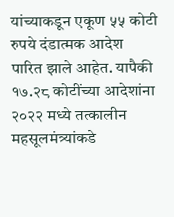यांच्याकडून एकूण ५५ कोटी रुपये दंडात्मक आदेश पारित झाले आहेत. यापैकी १७.२८ कोटींच्या आदेशांना २०२२ मध्ये तत्कालीन महसूलमंत्र्यांकडे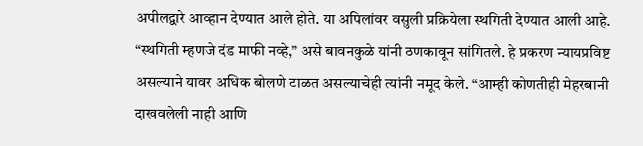अपीलद्वारे आव्हान देण्यात आले होते. या अपिलांवर वसुली प्रक्रियेला स्थगिती देण्यात आली आहे. “स्थगिती म्हणजे दंड माफी नव्हे,” असे बावनकुळे यांनी ठणकावून सांगितले. हे प्रकरण न्यायप्रविष्ट असल्याने यावर अधिक बोलणे टाळत असल्याचेही त्यांनी नमूद केले. “आम्ही कोणतीही मेहरबानी दाखवलेली नाही आणि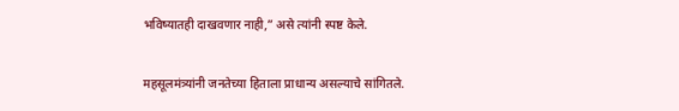भविष्यातही दाखवणार नाही,” असे त्यांनी स्पष्ट केले.

महसूलमंत्र्यांनी जनतेच्या हिताला प्राधान्य असल्याचे सांगितले.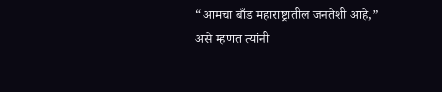“आमचा बाँड महाराष्ट्रातील जनतेशी आहे,” असे म्हणत त्यांनी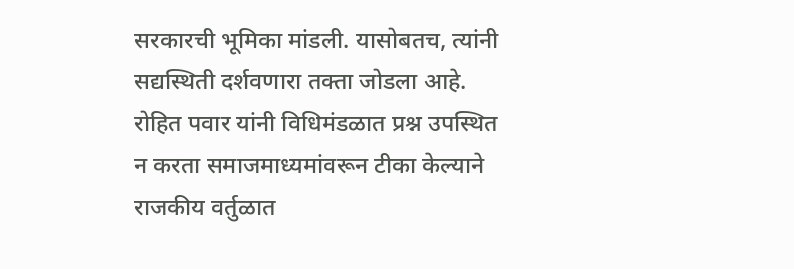सरकारची भूमिका मांडली. यासोबतच, त्यांनी सद्यस्थिती दर्शवणारा तक्ता जोडला आहे. रोहित पवार यांनी विधिमंडळात प्रश्न उपस्थित न करता समाजमाध्यमांवरून टीका केल्याने राजकीय वर्तुळात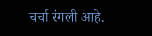चर्चा रंगली आहे.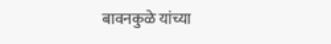बावनकुळे यांच्या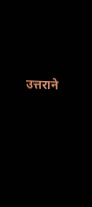उत्तराने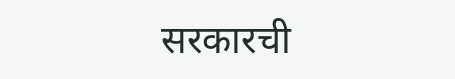सरकारची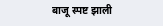बाजू स्पष्ट झाली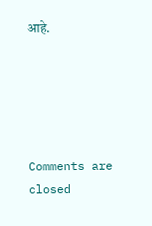आहे.





Comments are closed